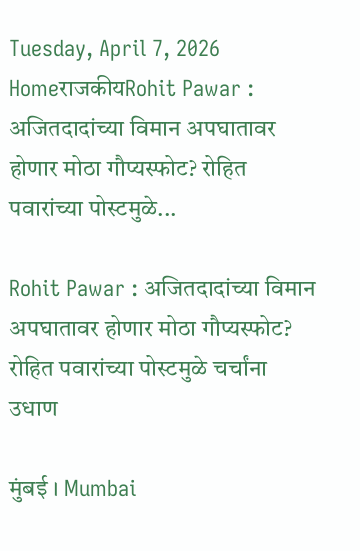Tuesday, April 7, 2026
HomeराजकीयRohit Pawar : अजितदादांच्या विमान अपघातावर होणार मोठा गौप्यस्फोट? रोहित पवारांच्या पोस्टमुळे...

Rohit Pawar : अजितदादांच्या विमान अपघातावर होणार मोठा गौप्यस्फोट? रोहित पवारांच्या पोस्टमुळे चर्चांना उधाण

मुंबई । Mumbai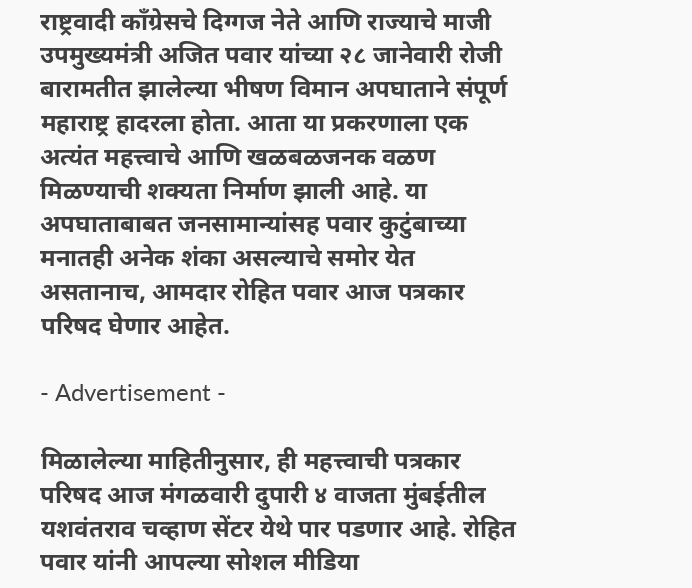राष्ट्रवादी काँग्रेसचे दिग्गज नेते आणि राज्याचे माजी उपमुख्यमंत्री अजित पवार यांच्या २८ जानेवारी रोजी बारामतीत झालेल्या भीषण विमान अपघाताने संपूर्ण महाराष्ट्र हादरला होता. आता या प्रकरणाला एक अत्यंत महत्त्वाचे आणि खळबळजनक वळण मिळण्याची शक्यता निर्माण झाली आहे. या अपघाताबाबत जनसामान्यांसह पवार कुटुंबाच्या मनातही अनेक शंका असल्याचे समोर येत असतानाच, आमदार रोहित पवार आज पत्रकार परिषद घेणार आहेत.

- Advertisement -

मिळालेल्या माहितीनुसार, ही महत्त्वाची पत्रकार परिषद आज मंगळवारी दुपारी ४ वाजता मुंबईतील यशवंतराव चव्हाण सेंटर येथे पार पडणार आहे. रोहित पवार यांनी आपल्या सोशल मीडिया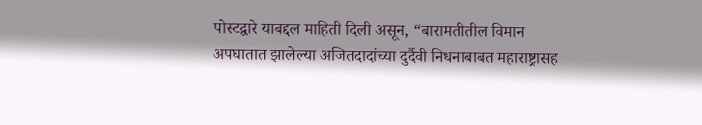पोस्टद्वारे याबद्दल माहिती दिली असून, “बारामतीतील विमान अपघातात झालेल्या अजितदादांच्या दुर्दैवी निधनाबाबत महाराष्ट्रासह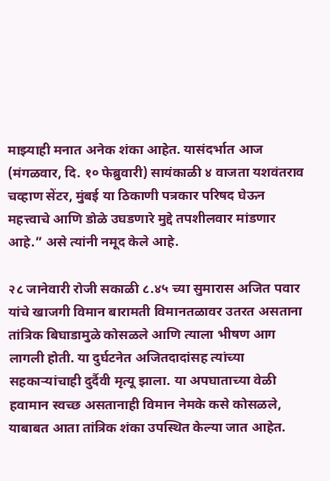माझ्याही मनात अनेक शंका आहेत. यासंदर्भात आज (मंगळवार, दि. १० फेब्रुवारी) सायंकाळी ४ वाजता यशवंतराव चव्हाण सेंटर, मुंबई या ठिकाणी पत्रकार परिषद घेऊन महत्त्वाचे आणि डोळे उघडणारे मुद्दे तपशीलवार मांडणार आहे.” असे त्यांनी नमूद केले आहे.

२८ जानेवारी रोजी सकाळी ८.४५ च्या सुमारास अजित पवार यांचे खाजगी विमान बारामती विमानतळावर उतरत असताना तांत्रिक बिघाडामुळे कोसळले आणि त्याला भीषण आग लागली होती. या दुर्घटनेत अजितदादांसह त्यांच्या सहकाऱ्यांचाही दुर्दैवी मृत्यू झाला. या अपघाताच्या वेळी हवामान स्वच्छ असतानाही विमान नेमके कसे कोसळले, याबाबत आता तांत्रिक शंका उपस्थित केल्या जात आहेत.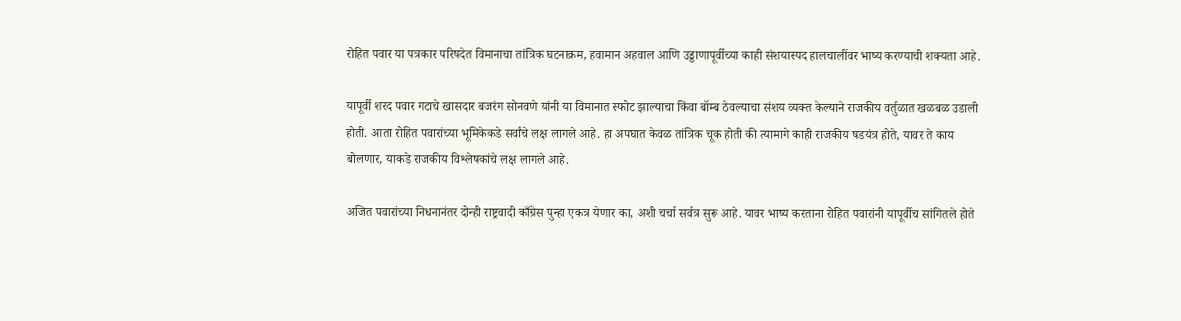रोहित पवार या पत्रकार परिषदेत विमानाचा तांत्रिक घटनाक्रम, हवामान अहवाल आणि उड्डाणापूर्वीच्या काही संशयास्पद हालचालींवर भाष्य करण्याची शक्यता आहे.

यापूर्वी शरद पवार गटाचे खासदार बजरंग सोनवणे यांनी या विमानात स्फोट झाल्याचा किंवा बॉम्ब ठेवल्याचा संशय व्यक्त केल्याने राजकीय वर्तुळात खळबळ उडाली होती. आता रोहित पवारांच्या भूमिकेकडे सर्वांचे लक्ष लागले आहे. हा अपघात केवळ तांत्रिक चूक होती की त्यामागे काही राजकीय षडयंत्र होते, यावर ते काय बोलणार, याकडे राजकीय विश्लेषकांचे लक्ष लागले आहे.

अजित पवारांच्या निधनानंतर दोन्ही राष्ट्रवादी काँग्रेस पुन्हा एकत्र येणार का, अशी चर्चा सर्वत्र सुरू आहे. यावर भाष्य करताना रोहित पवारांनी यापूर्वीच सांगितले होते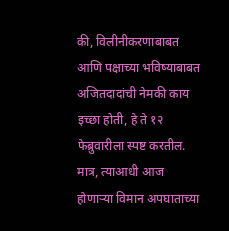की, विलीनीकरणाबाबत आणि पक्षाच्या भविष्याबाबत अजितदादांची नेमकी काय इच्छा होती, हे ते १२ फेब्रुवारीला स्पष्ट करतील. मात्र, त्याआधी आज होणाऱ्या विमान अपघाताच्या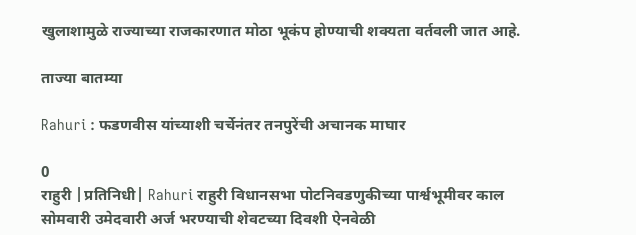खुलाशामुळे राज्याच्या राजकारणात मोठा भूकंप होण्याची शक्यता वर्तवली जात आहे.

ताज्या बातम्या

Rahuri : फडणवीस यांच्याशी चर्चेनंतर तनपुरेंची अचानक माघार

0
राहुरी |प्रतिनिधी| Rahuri राहुरी विधानसभा पोटनिवडणुकीच्या पार्श्वभूमीवर काल सोमवारी उमेदवारी अर्ज भरण्याची शेवटच्या दिवशी ऐनवेळी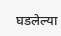घडलेल्या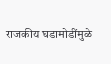राजकीय घडामोडींमुळे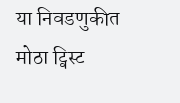या निवडणुकीत मोठा ट्विस्ट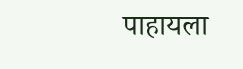पाहायला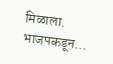मिळाला. भाजपकडून...